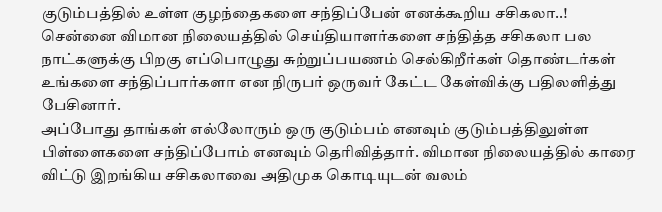குடும்பத்தில் உள்ள குழந்தைகளை சந்திப்பேன் எனக்கூறிய சசிகலா..!
சென்னை விமான நிலையத்தில் செய்தியாளர்களை சந்தித்த சசிகலா பல நாட்களுக்கு பிறகு எப்பொழுது சுற்றுப்பயணம் செல்கிறீர்கள் தொண்டர்கள் உங்களை சந்திப்பார்களா என நிருபர் ஒருவர் கேட்ட கேள்விக்கு பதிலளித்து பேசினார்.
அப்போது தாங்கள் எல்லோரும் ஒரு குடும்பம் எனவும் குடும்பத்திலுள்ள பிள்ளைகளை சந்திப்போம் எனவும் தெரிவித்தார். விமான நிலையத்தில் காரை விட்டு இறங்கிய சசிகலாவை அதிமுக கொடியுடன் வலம்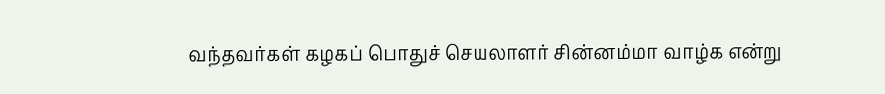வந்தவர்கள் கழகப் பொதுச் செயலாளர் சின்னம்மா வாழ்க என்று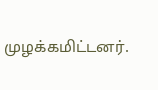முழக்கமிட்டனர்.